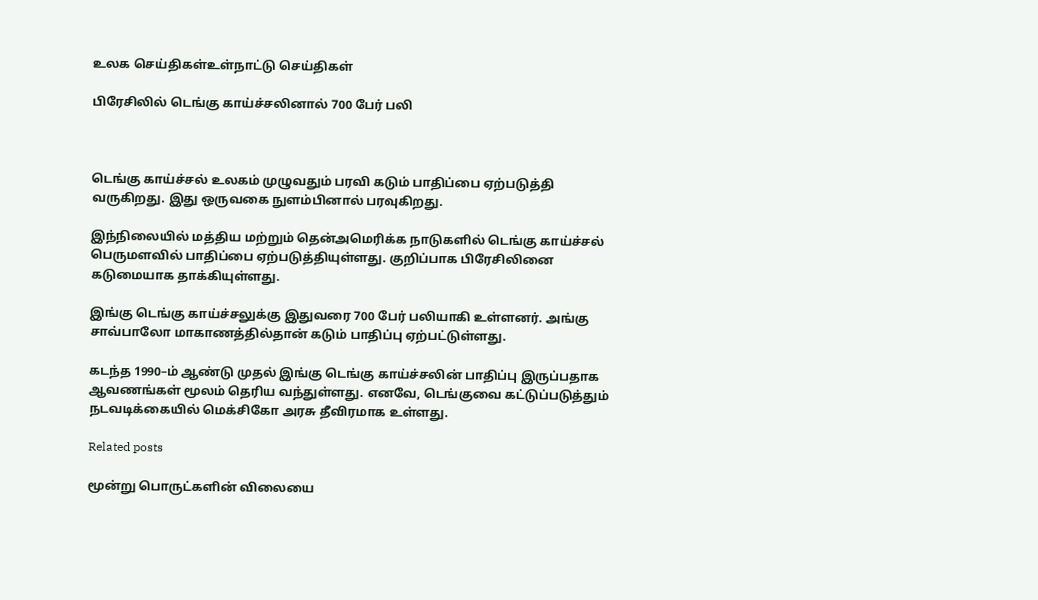உலக செய்திகள்உள்நாட்டு செய்திகள்

பிரேசிலில் டெங்கு காய்ச்சலினால் 700 பேர் பலி



டெங்கு காய்ச்சல் உலகம் முழுவதும் பரவி கடும் பாதிப்பை ஏற்படுத்தி வருகிறது. இது ஒருவகை நுளம்பினால் பரவுகிறது.

இந்நிலையில் மத்திய மற்றும் தென்அமெரிக்க நாடுகளில் டெங்கு காய்ச்சல் பெருமளவில் பாதிப்பை ஏற்படுத்தியுள்ளது. குறிப்பாக பிரேசிலினை கடுமையாக தாக்கியுள்ளது.

இங்கு டெங்கு காய்ச்சலுக்கு இதுவரை 700 பேர் பலியாகி உள்ளனர். அங்கு சாவ்பாலோ மாகாணத்தில்தான் கடும் பாதிப்பு ஏற்பட்டுள்ளது.

கடந்த 1990–ம் ஆண்டு முதல் இங்கு டெங்கு காய்ச்சலின் பாதிப்பு இருப்பதாக ஆவணங்கள் மூலம் தெரிய வந்துள்ளது. எனவே, டெங்குவை கட்டுப்படுத்தும் நடவடிக்கையில் மெக்சிகோ அரசு தீவிரமாக உள்ளது.

Related posts

மூன்று பொருட்களின் விலையை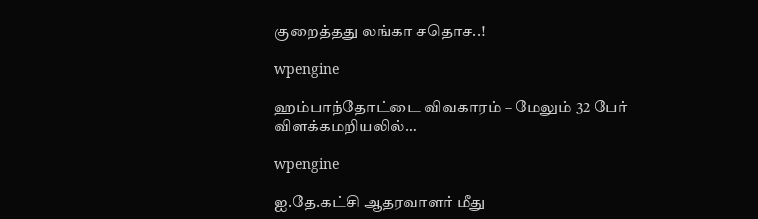குறைத்தது லங்கா சதொச..!

wpengine

ஹம்பாந்தோட்டை விவகாரம் – மேலும் 32 பேர் விளக்கமறியலில்…

wpengine

ஐ.தே.கட்சி ஆதரவாளர் மீது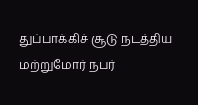துப்பாக்கிச் சூடு நடத்திய மற்றுமோர் நபர்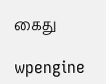கைது

wpengine